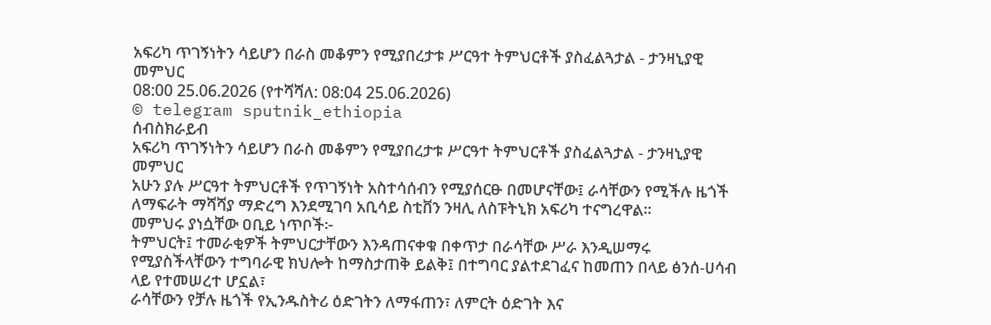አፍሪካ ጥገኝነትን ሳይሆን በራስ መቆምን የሚያበረታቱ ሥርዓተ ትምህርቶች ያስፈልጓታል - ታንዛኒያዊ መምህር
08:00 25.06.2026 (የተሻሻለ: 08:04 25.06.2026)
© telegram sputnik_ethiopia
ሰብስክራይብ
አፍሪካ ጥገኝነትን ሳይሆን በራስ መቆምን የሚያበረታቱ ሥርዓተ ትምህርቶች ያስፈልጓታል - ታንዛኒያዊ መምህር
አሁን ያሉ ሥርዓተ ትምህርቶች የጥገኝነት አስተሳሰብን የሚያሰርፁ በመሆናቸው፤ ራሳቸውን የሚችሉ ዜጎች ለማፍራት ማሻሻያ ማድረግ እንደሚገባ አቢሳይ ስቲቨን ንዛሊ ለስፑትኒክ አፍሪካ ተናግረዋል።
መምህሩ ያነሷቸው ዐቢይ ነጥቦች፦
ትምህርት፤ ተመራቂዎች ትምህርታቸውን እንዳጠናቀቁ በቀጥታ በራሳቸው ሥራ እንዲሠማሩ የሚያስችላቸውን ተግባራዊ ክህሎት ከማስታጠቅ ይልቅ፤ በተግባር ያልተደገፈና ከመጠን በላይ ፅንሰ-ሀሳብ ላይ የተመሠረተ ሆኗል፣
ራሳቸውን የቻሉ ዜጎች የኢንዱስትሪ ዕድገትን ለማፋጠን፣ ለምርት ዕድገት እና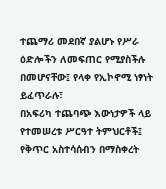ተጨማሪ መደበኛ ያልሆኑ የሥራ ዕድሎችን ለመፍጠር የሚያስችሉ በመሆናቸው፤ የላቀ የኢኮኖሚ ነፃነት ይፈጥራሉ፣
በአፍሪካ ተጨባጭ እውነታዎች ላይ የተመሠረቱ ሥርዓተ ትምህርቶች፤ የቅጥር አስተሳሰብን በማስቀረት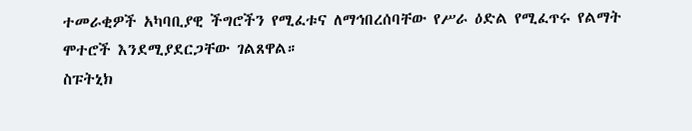ተመራቂዎች አካባቢያዊ ችግሮችን የሚፈቱና ለማኅበረሰባቸው የሥራ ዕድል የሚፈጥሩ የልማት ሞተሮች እንደሚያደርጋቸው ገልጸዋል።
ስፑትኒክ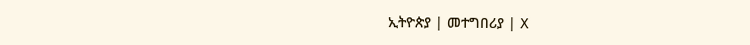ኢትዮጵያ | መተግበሪያ | X